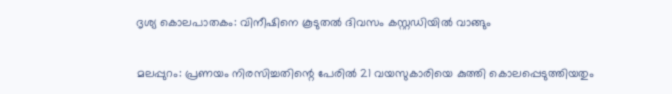ദൃശ്യ കൊലപാതകം: വിനീഷിനെ കൂടുതൽ ദിവസം കസ്റ്റഡിയിൽ വാങ്ങും

മലപ്പുറം: പ്രണയം നിരസിച്ചതിന്റെ പേരിൽ 21 വയസുകാരിയെ കുത്തി കൊലപ്പെടുത്തിയതും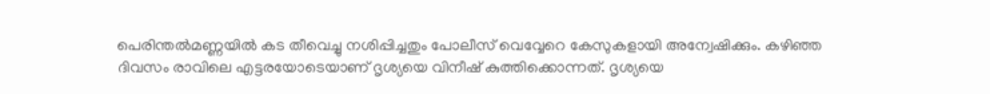പെരിന്തൽമണ്ണയിൽ കട തീവെച്ചു നശിപ്പിച്ചതും പോലീസ് വെവ്വേറെ കേസുകളായി അന്വേഷിക്കും. കഴിഞ്ഞ ദിവസം രാവിലെ എട്ടരയോടെയാണ് ദൃശ്യയെ വിനീഷ് കുത്തിക്കൊന്നത്. ദൃശ്യയെ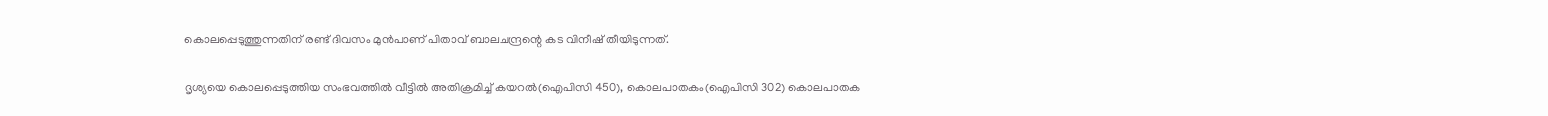കൊലപ്പെടുത്തുന്നതിന് രണ്ട് ദിവസം മുൻപാണ് പിതാവ് ബാലചന്ദ്രന്റെ കട വിനീഷ് തീയിടുന്നത്.

ദൃശ്യയെ കൊലപ്പെടുത്തിയ സംഭവത്തിൽ വീട്ടിൽ അതിക്രമിച്ച് കയറൽ(ഐപിസി 450), കൊലപാതകം(ഐപിസി 302) കൊലപാതക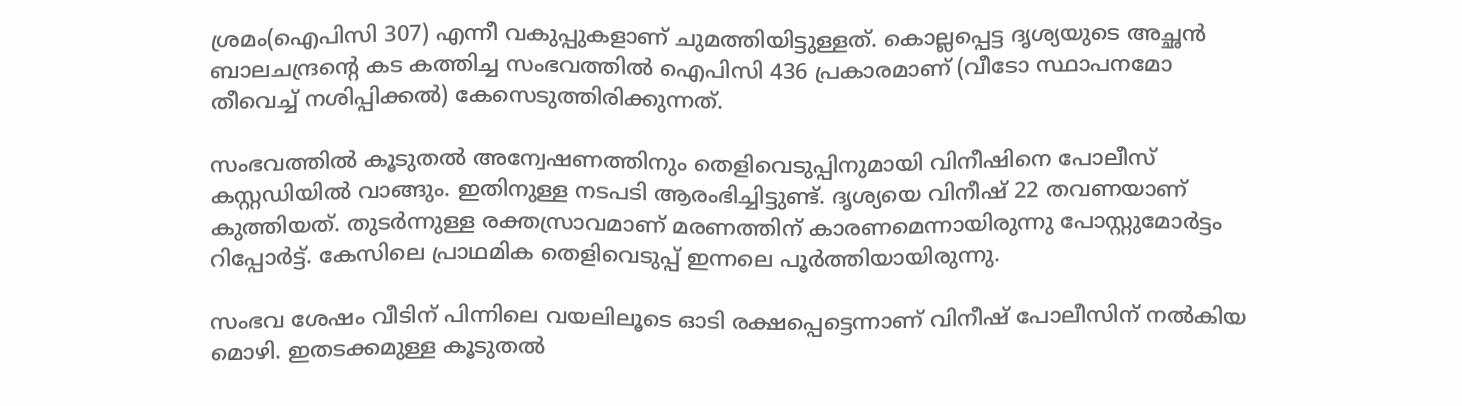ശ്രമം(ഐപിസി 307) എന്നീ വകുപ്പുകളാണ് ചുമത്തിയിട്ടുള്ളത്. കൊല്ലപ്പെട്ട ദൃശ്യയുടെ അച്ഛൻ ബാലചന്ദ്രന്റെ കട കത്തിച്ച സംഭവത്തിൽ ഐപിസി 436 പ്രകാരമാണ് (വീടോ സ്ഥാപനമോ തീവെച്ച് നശിപ്പിക്കൽ) കേസെടുത്തിരിക്കുന്നത്.

സംഭവത്തിൽ കൂടുതൽ അന്വേഷണത്തിനും തെളിവെടുപ്പിനുമായി വിനീഷിനെ പോലീസ് കസ്റ്റഡിയിൽ വാങ്ങും. ഇതിനുള്ള നടപടി ആരംഭിച്ചിട്ടുണ്ട്. ദൃശ്യയെ വിനീഷ് 22 തവണയാണ് കുത്തിയത്. തുടർന്നുള്ള രക്തസ്രാവമാണ് മരണത്തിന് കാരണമെന്നായിരുന്നു പോസ്റ്റുമോർട്ടം റിപ്പോർട്ട്. കേസിലെ പ്രാഥമിക തെളിവെടുപ്പ് ഇന്നലെ പൂർത്തിയായിരുന്നു.

സംഭവ ശേഷം വീടിന് പിന്നിലെ വയലിലൂടെ ഓടി രക്ഷപ്പെട്ടെന്നാണ് വിനീഷ് പോലീസിന് നൽകിയ മൊഴി. ഇതടക്കമുള്ള കൂടുതൽ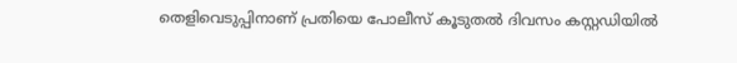തെളിവെടുപ്പിനാണ് പ്രതിയെ പോലീസ് കൂടുതൽ ദിവസം കസ്റ്റഡിയിൽ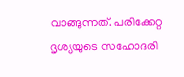വാങ്ങുന്നത്. പരിക്കേറ്റ ദൃശ്യയുടെ സഹോദരി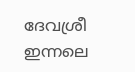ദേവശ്രീ ഇന്നലെ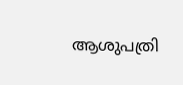ആശുപത്രി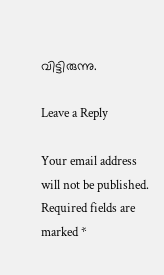വിട്ടിരുന്നു.

Leave a Reply

Your email address will not be published. Required fields are marked *